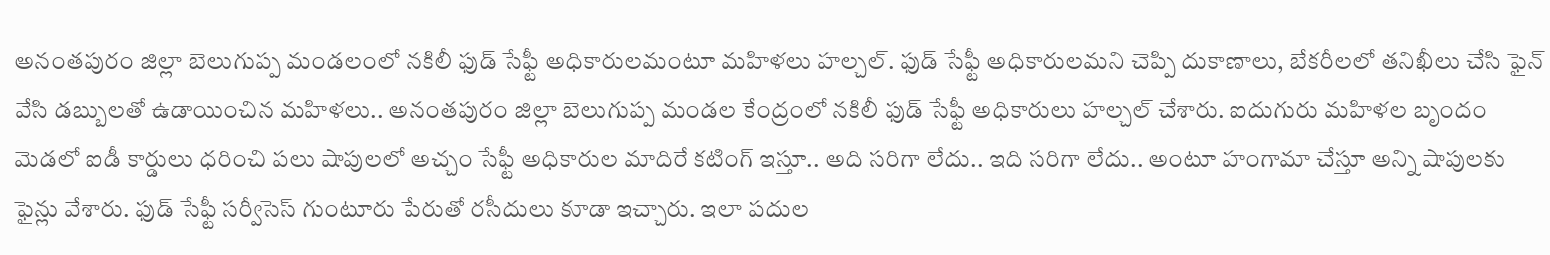అనంతపురం జిల్లా బెలుగుప్ప మండలంలో నకిలీ ఫుడ్ సేఫ్టీ అధికారులమంటూ మహిళలు హల్చల్. ఫుడ్ సేఫ్టీ అధికారులమని చెప్పి దుకాణాలు, బేకరీలలో తనిఖీలు చేసి ఫైన్ వేసి డబ్బులతో ఉడాయించిన మహిళలు.. అనంతపురం జిల్లా బెలుగుప్ప మండల కేంద్రంలో నకిలీ ఫుడ్ సేఫ్టీ అధికారులు హల్చల్ చేశారు. ఐదుగురు మహిళల బృందం మెడలో ఐడీ కార్డులు ధరించి పలు షాపులలో అచ్చం సేఫ్టీ అధికారుల మాదిరే కటింగ్ ఇస్తూ.. అది సరిగా లేదు.. ఇది సరిగా లేదు.. అంటూ హంగామా చేస్తూ అన్ని షాపులకు ఫైన్లు వేశారు. ఫుడ్ సేఫ్టీ సర్వీసెస్ గుంటూరు పేరుతో రసీదులు కూడా ఇచ్చారు. ఇలా పదుల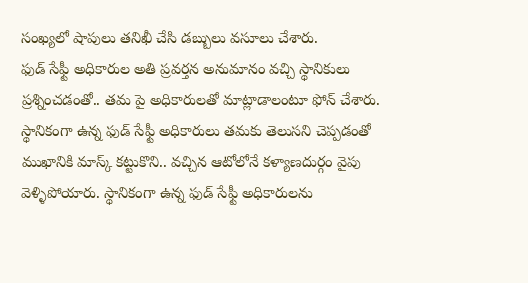సంఖ్యలో షాపులు తనిఖీ చేసి డబ్బులు వసూలు చేశారు.
ఫుడ్ సేఫ్టీ అధికారుల అతి ప్రవర్తన అనుమానం వచ్చి స్థానికులు ప్రశ్నించడంతో.. తమ పై అధికారులతో మాట్లాడాలంటూ ఫోన్ చేశారు. స్థానికంగా ఉన్న ఫుడ్ సేఫ్టీ అధికారులు తమకు తెలుసని చెప్పడంతో ముఖానికి మాస్క్ కట్టుకొని.. వచ్చిన ఆటోలోనే కళ్యాణదుర్గం వైపు వెళ్ళిపోయారు. స్థానికంగా ఉన్న ఫుడ్ సేఫ్టీ అధికారులను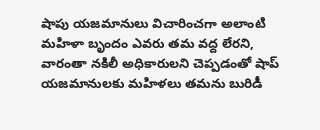షాపు యజమానులు విచారించగా అలాంటి మహిళా బృందం ఎవరు తమ వద్ద లేరని, వారంతా నకిలీ అధికారులని చెప్పడంతో షాప్ యజమానులకు మహిళలు తమను బురిడీ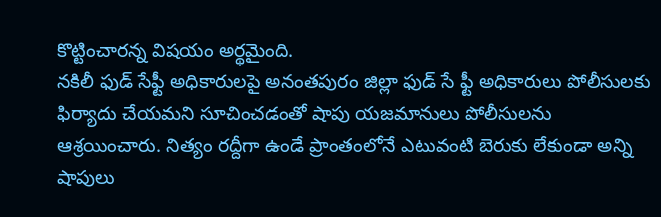కొట్టించారన్న విషయం అర్థమైంది.
నకిలీ ఫుడ్ సేఫ్టీ అధికారులపై అనంతపురం జిల్లా ఫుడ్ సే ఫ్టీ అధికారులు పోలీసులకు ఫిర్యాదు చేయమని సూచించడంతో షాపు యజమానులు పోలీసులను ఆశ్రయించారు. నిత్యం రద్దీగా ఉండే ప్రాంతంలోనే ఎటువంటి బెరుకు లేకుండా అన్ని షాపులు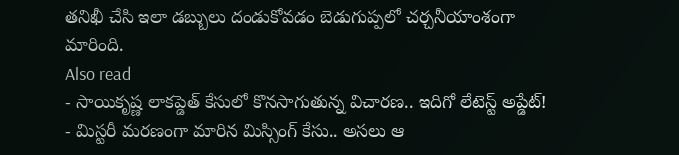తనిఖీ చేసి ఇలా డబ్బులు దండుకోవడం బెడుగుప్పలో చర్చనీయాంశంగా మారింది.
Also read
- సాయికృష్ణ లాకప్డెత్ కేసులో కొనసాగుతున్న విచారణ.. ఇదిగో లేటెస్ట్ అప్డేట్!
- మిస్టరీ మరణంగా మారిన మిస్సింగ్ కేసు.. అసలు ఆ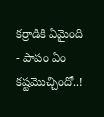కర్రాడికి ఏమైంది
- పాపం ఏం కష్టమొచ్చిందో..!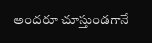అందరూ చూస్తుండగానే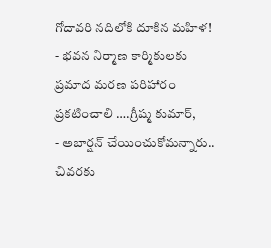గోదావరి నదిలోకి దూకిన మహిళ!
- భవన నిర్మాణ కార్మికులకు ప్రమాద మరణ పరిహారం ప్రకటించాలి ….గ్రీష్మ కుమార్,
- అబార్షన్ చేయించుకోమన్నారు.. చివరకు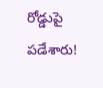రోడ్డుపై పడేశారు!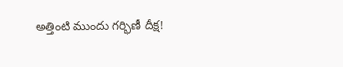అత్తింటి ముందు గర్భిణీ దీక్ష!